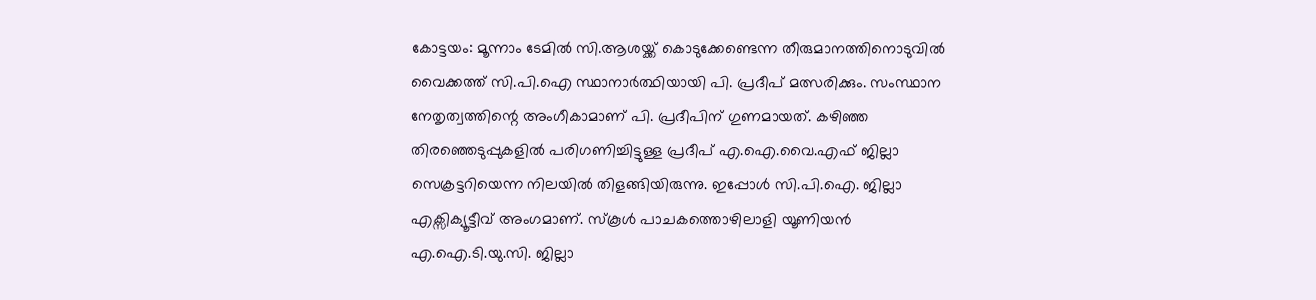കോട്ടയം: മൂന്നാം ടേമിൽ സി.ആശയ്ക്ക് കൊടുക്കേണ്ടെന്ന തീരുമാനത്തിനൊടുവിൽ വൈക്കത്ത് സി.പി.ഐ സ്ഥാനാർത്ഥിയായി പി. പ്രദീപ് മത്സരിക്കും. സംസ്ഥാന നേതൃത്വത്തിന്റെ അംഗീകാമാണ് പി. പ്രദീപിന് ഗുണമായത്. കഴിഞ്ഞ തിരഞ്ഞെടുപ്പുകളിൽ പരിഗണിച്ചിട്ടുള്ള പ്രദീപ് എ.ഐ.വൈ.എഫ് ജില്ലാ സെക്രട്ടറിയെന്ന നിലയിൽ തിളങ്ങിയിരുന്നു. ഇപ്പോൾ സി.പി.ഐ. ജില്ലാ എക്സിക്യൂട്ടീവ് അംഗമാണ്. സ്കൂൾ പാചകത്തൊഴിലാളി യൂണിയൻ എ.ഐ.ടി.യു.സി. ജില്ലാ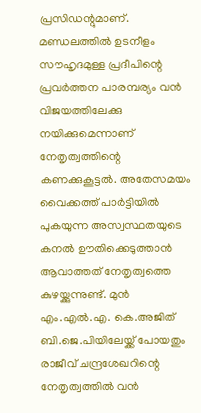പ്രസിഡന്റുമാണ്. മണ്ഡലത്തിൽ ഉടനീളം സൗഹൃദമുള്ള പ്രദീപിന്റെ പ്രവർത്തന പാരമ്പര്യം വൻ വിജയത്തിലേക്കു നയിക്കുമെന്നാണ് നേതൃത്വത്തിന്റെ കണക്കുകൂട്ടൽ. അതേസമയം വൈക്കത്ത് പാർട്ടിയിൽ പുകയുന്ന അസ്വസ്ഥതയുടെ കനൽ ഊതിക്കെടുത്താൻ ആവാത്തത് നേതൃത്വത്തെ കുഴയ്ക്കുന്നുണ്ട്. മുൻ എം.എൽ.എ. കെ.അജിത് ബി.ജെ.പിയിലേയ്ക്ക് പോയതും രാജീവ് ചന്ദ്രശേഖറിന്റെ നേതൃത്വത്തിൽ വൻ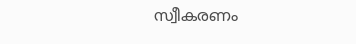സ്വീകരണം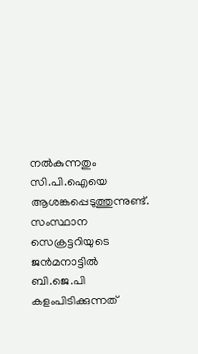നൽകുന്നതും സി.പി.ഐയെ ആശങ്കപ്പെടുത്തുന്നുണ്ട്. സംസ്ഥാന സെക്രട്ടറിയുടെ ജൻമനാട്ടിൽ ബി.ജെ.പി കളംപിടിക്കുന്നത്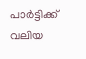പാർട്ടിക്ക് വലിയ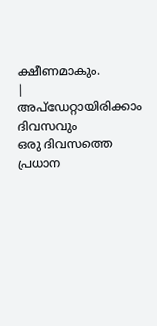ക്ഷീണമാകും.
|
അപ്ഡേറ്റായിരിക്കാം ദിവസവും
ഒരു ദിവസത്തെ പ്രധാന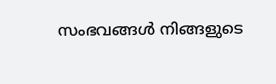സംഭവങ്ങൾ നിങ്ങളുടെ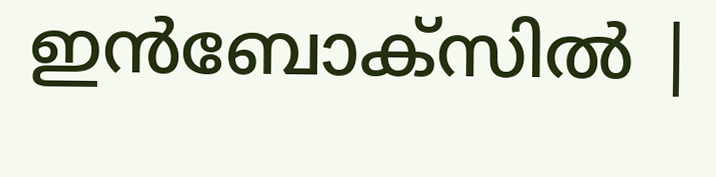ഇൻബോക്സിൽ |